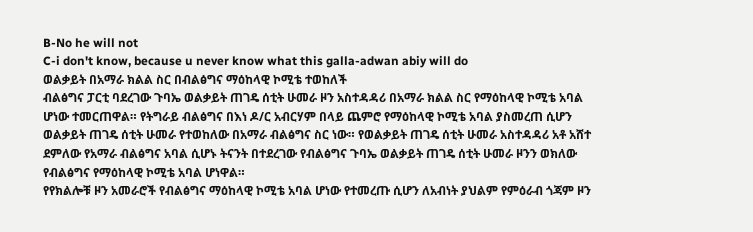B-No he will not
C-i don't know, because u never know what this galla-adwan abiy will do
ወልቃይት በአማራ ክልል ስር በብልፅግና ማዕከላዊ ኮሚቴ ተወከለች
ብልፅግና ፓርቲ ባደረገው ጉባኤ ወልቃይት ጠገዴ ሰቲት ሁመራ ዞን አስተዳዳሪ በአማራ ክልል ስር የማዕከላዊ ኮሚቴ አባል ሆነው ተመርጠዋል። የትግራይ ብልፅግና በእነ ዶ/ር አብርሃም በላይ ጨምሮ የማዕከላዊ ኮሚቴ አባል ያስመረጠ ሲሆን ወልቃይት ጠገዴ ሰቲት ሁመራ የተወከለው በአማራ ብልፅግና ስር ነው። የወልቃይት ጠገዴ ሰቲት ሁመራ አስተዳዳሪ አቶ አሸተ ደምለው የአማራ ብልፅግና አባል ሲሆኑ ትናንት በተደረገው የብልፅግና ጉባኤ ወልቃይት ጠገዴ ሰቲት ሁመራ ዞንን ወክለው የብልፅግና የማዕከላዊ ኮሚቴ አባል ሆነዋል።
የየክልሎቹ ዞን አመራሮች የብልፅግና ማዕከላዊ ኮሚቴ አባል ሆነው የተመረጡ ሲሆን ለአብነት ያህልም የምዕራብ ጎጃም ዞን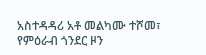አስተዳዳሪ አቶ መልካሙ ተሾመ፣ የምዕራብ ጎንደር ዞን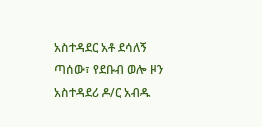አስተዳደር አቶ ደሳለኝ ጣሰው፣ የደቡብ ወሎ ዞን አስተዳደሪ ዶ/ር አብዱ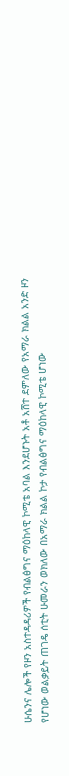ሁሴንና ሌሎች የዞን አስተዳዳሪዎች የብልፅግና ማዕከላዊ ኮሚቴ አባል እንደሆኑት አቶ አሸተ ደምለው የአማራ ክልል አንድ ዞን የሆነው ወልቃይት ጠገዴ ሰቲት ሁመራን ወክለው በአማራ ክልል ኮታ የብልፅግና ማዕከላዊ ኮሚቴ ሆነው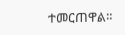ተመርጠዋል።